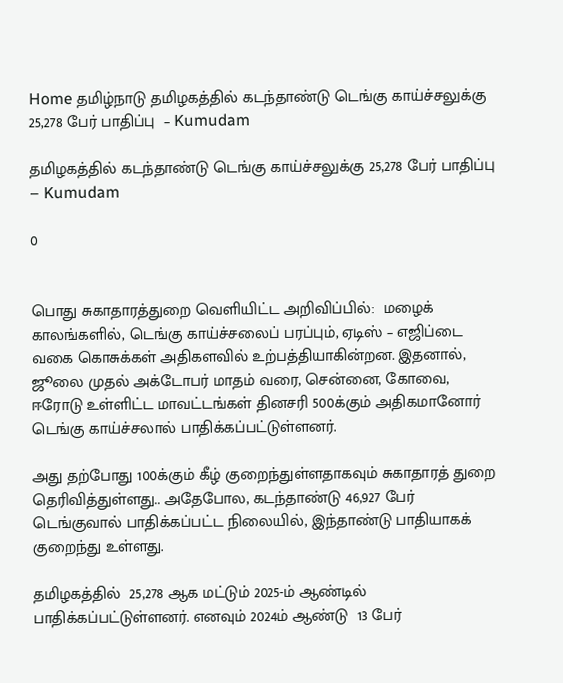Home தமிழ்நாடு தமிழகத்தில் கடந்தாண்டு டெங்கு காய்ச்சலுக்கு 25,278 பேர் பாதிப்பு  – Kumudam

தமிழகத்தில் கடந்தாண்டு டெங்கு காய்ச்சலுக்கு 25,278 பேர் பாதிப்பு  – Kumudam

0


பொது சுகாதாரத்துறை வெளியிட்ட அறிவிப்பில்:  மழைக் காலங்களில், டெங்கு காய்ச்சலைப் பரப்பும், ஏடிஸ் – எஜிப்டை வகை கொசுக்கள் அதிகளவில் உற்பத்தியாகின்றன. இதனால், ஜூலை முதல் அக்டோபர் மாதம் வரை, சென்னை, கோவை, ஈரோடு உள்ளிட்ட மாவட்டங்கள் தினசரி 500க்கும் அதிகமானோர் டெங்கு காய்ச்சலால் பாதிக்கப்பட்டுள்ளனர்.

அது தற்போது 100க்கும் கீழ் குறைந்துள்ளதாகவும் சுகாதாரத் துறை தெரிவித்துள்ளது.. அதேபோல, கடந்தாண்டு 46,927 பேர் டெங்குவால் பாதிக்கப்பட்ட நிலையில், இந்தாண்டு பாதியாகக் குறைந்து உள்ளது.

தமிழகத்தில்  25,278 ஆக மட்டும் 2025-ம் ஆண்டில் பாதிக்கப்பட்டுள்ளனர். எனவும் 2024ம் ஆண்டு  13 பேர்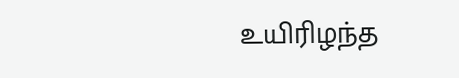உயிரிழந்த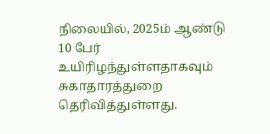நிலையில், 2025ம் ஆண்டு 10 பேர் உயிரிழந்துள்ளதாகவும் சுகாதாரத்துறை தெரிவித்துள்ளது.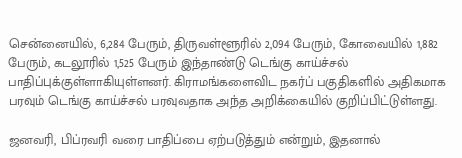சென்னையில், 6,284 பேரும், திருவள்ளூரில் 2,094 பேரும், கோவையில் 1,882 பேரும், கடலூரில் 1,525 பேரும் இந்தாண்டு டெங்கு காய்ச்சல் பாதிப்புக்குள்ளாகியுள்ளனர். கிராமங்களைவிட நகர்ப் பகுதிகளில் அதிகமாக பரவும் டெங்கு காய்ச்சல் பரவுவதாக அந்த அறிக்கையில் குறிப்பிட்டுள்ளது.

ஜனவரி, பிப்ரவரி வரை பாதிப்பை ஏற்படுத்தும் என்றும், இதனால்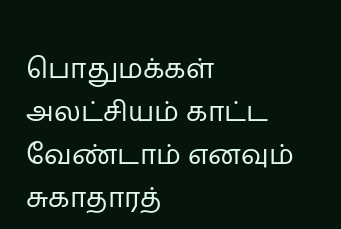பொதுமக்கள் அலட்சியம் காட்ட வேண்டாம் எனவும் சுகாதாரத்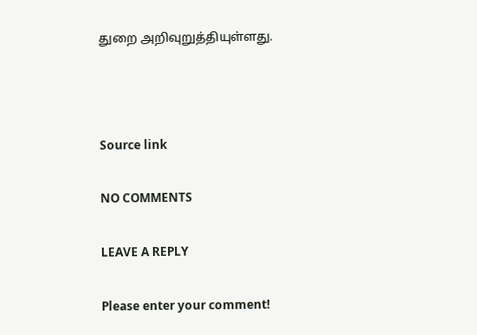துறை அறிவுறுத்தியுள்ளது.



Source link

NO COMMENTS

LEAVE A REPLY

Please enter your comment!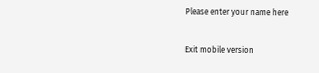Please enter your name here

Exit mobile version